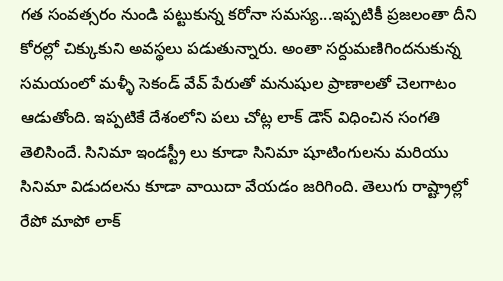గత సంవత్సరం నుండి పట్టుకున్న కరోనా సమస్య...ఇప్పటికీ ప్రజలంతా దీని కోరల్లో చిక్కుకుని అవస్థలు పడుతున్నారు. అంతా సర్దుమణిగిందనుకున్న సమయంలో మళ్ళీ సెకండ్ వేవ్ పేరుతో మనుషుల ప్రాణాలతో చెలగాటం ఆడుతోంది. ఇప్పటికే దేశంలోని పలు చోట్ల లాక్ డౌన్ విధించిన సంగతి తెలిసిందే. సినిమా ఇండస్ట్రీ లు కూడా సినిమా షూటింగులను మరియు సినిమా విడుదలను కూడా వాయిదా వేయడం జరిగింది. తెలుగు రాష్ట్రాల్లో రేపో మాపో లాక్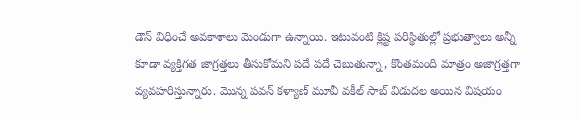డౌన్ విధించే అవకాశాలు మెండుగా ఉన్నాయి. ఇటువంటి క్లిష్ట పరిస్థితుల్లో ప్రభుత్వాలు అన్నీ కూడా వ్యక్తిగత జాగ్రత్తలు తీసుకోమని పదే పదే చెబుతున్నా, కొంతమంది మాత్రం అజాగ్రత్తగా వ్యవహరిస్తున్నారు. మొన్న పవన్ కళ్యాణ్ మూవీ వకీల్ సాబ్ విడుదల అయిన విషయం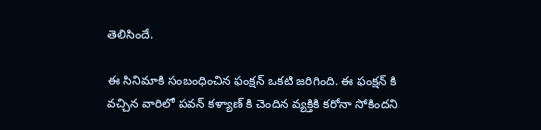తెలిసిందే.

ఈ సినిమాకి సంబంధించిన ఫంక్షన్ ఒకటి జరిగింది. ఈ ఫంక్షన్ కి వచ్చిన వారిలో పవన్ కళ్యాణ్ కి చెందిన వ్యక్తికి కరోనా సోకిందని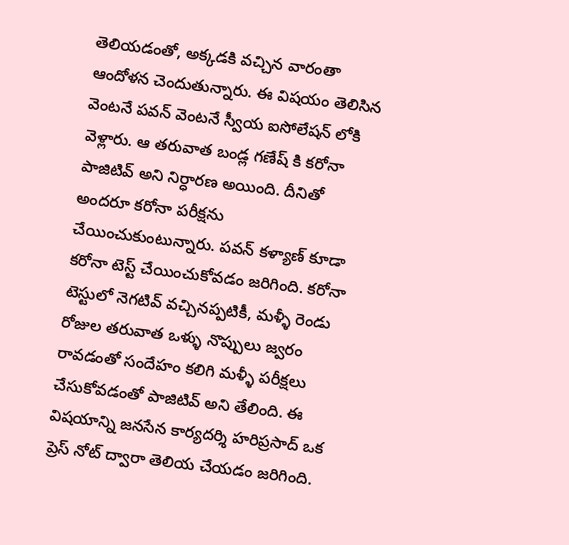తెలియడంతో, అక్కడకి వచ్చిన వారంతా ఆందోళన చెందుతున్నారు. ఈ విషయం తెలిసిన వెంటనే పవన్ వెంటనే స్వీయ ఐసోలేషన్ లోకి వెళ్లారు. ఆ తరువాత బండ్ల గణేష్ కి కరోనా పాజిటివ్ అని నిర్ధారణ అయింది. దీనితో అందరూ కరోనా పరీక్షను చేయించుకుంటున్నారు. పవన్ కళ్యాణ్ కూడా  కరోనా టెస్ట్ చేయించుకోవడం జరిగింది. కరోనా టెస్టులో నెగటివ్ వచ్చినప్పటికీ, మళ్ళీ రెండు రోజుల తరువాత ఒళ్ళు నొప్పులు జ్వరం రావడంతో సందేహం కలిగి మళ్ళీ పరీక్షలు చేసుకోవడంతో పాజిటివ్ అని తేలింది. ఈ విషయాన్ని జనసేన కార్యదర్శి హరిప్రసాద్ ఒక ప్రెస్ నోట్ ద్వారా తెలియ చేయడం జరిగింది.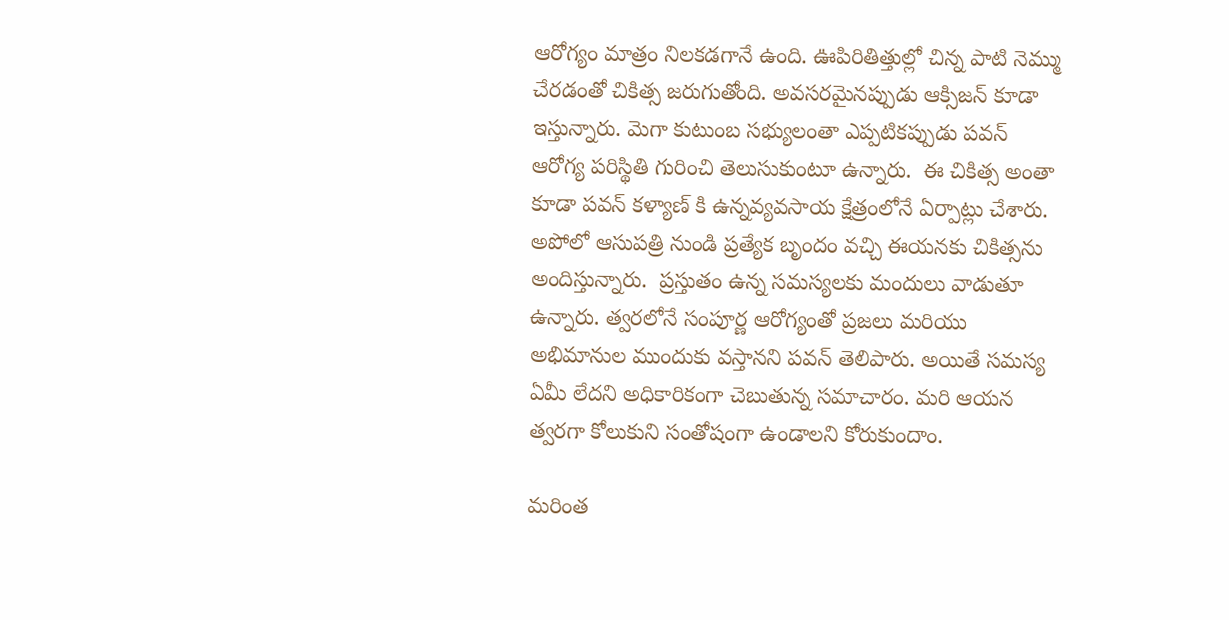ఆరోగ్యం మాత్రం నిలకడగానే ఉంది. ఊపిరితిత్తుల్లో చిన్న పాటి నెమ్ము చేరడంతో చికిత్స జరుగుతోంది. అవసరమైనప్పుడు ఆక్సిజన్ కూడా ఇస్తున్నారు. మెగా కుటుంబ సభ్యులంతా ఎప్పటికప్పుడు పవన్ ఆరోగ్య పరిస్థితి గురించి తెలుసుకుంటూ ఉన్నారు.  ఈ చికిత్స అంతా కూడా పవన్ కళ్యాణ్ కి ఉన్నవ్యవసాయ క్షేత్రంలోనే ఏర్పాట్లు చేశారు. అపోలో ఆసుపత్రి నుండి ప్రత్యేక బృందం వచ్చి ఈయనకు చికిత్సను అందిస్తున్నారు.  ప్రస్తుతం ఉన్న సమస్యలకు మందులు వాడుతూ ఉన్నారు. త్వరలోనే సంపూర్ణ ఆరోగ్యంతో ప్రజలు మరియు అభిమానుల ముందుకు వస్తానని పవన్ తెలిపారు. అయితే సమస్య ఏమీ లేదని అధికారికంగా చెబుతున్న సమాచారం. మరి ఆయన త్వరగా కోలుకుని సంతోషంగా ఉండాలని కోరుకుందాం.

మరింత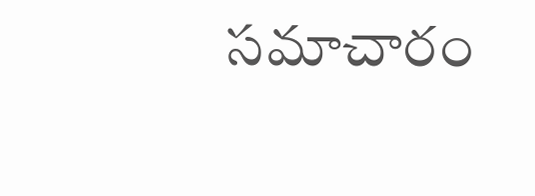సమాచారం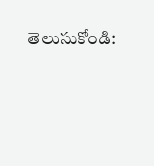తెలుసుకోండి: